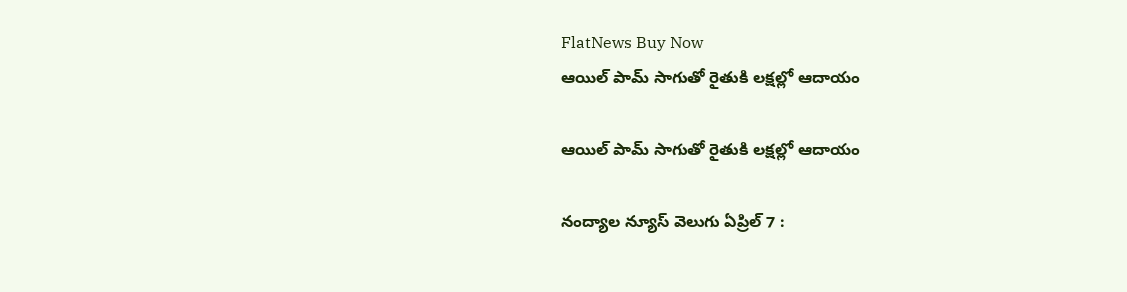FlatNews Buy Now
ఆయిల్ పామ్ సాగుతో రైతుకి లక్షల్లో ఆదాయం

ఆయిల్ పామ్ సాగుతో రైతుకి లక్షల్లో ఆదాయం

నంద్యాల న్యూస్ వెలుగు ఏప్రిల్ 7 :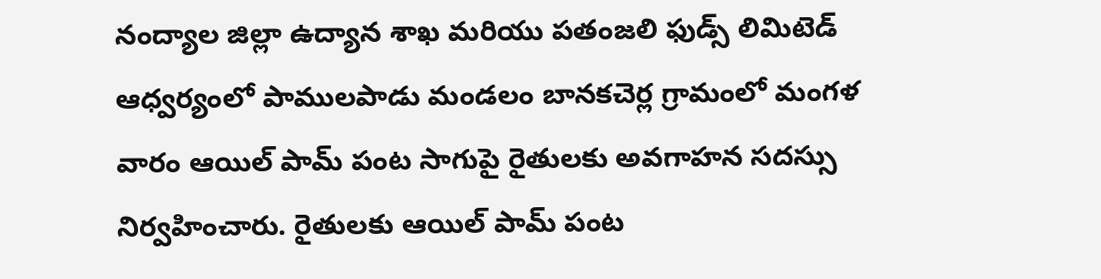నంద్యాల జిల్లా ఉద్యాన శాఖ మరియు పతంజలి ఫుడ్స్ లిమిటెడ్ ఆధ్వర్యంలో పాములపాడు మండలం బానకచెర్ల గ్రామంలో మంగళ వారం ఆయిల్ పామ్ పంట సాగుపై రైతులకు అవగాహన సదస్సు నిర్వహించారు. రైతులకు ఆయిల్ పామ్ పంట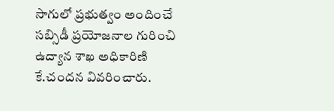సాగులో ప్రభుత్వం అందించే సబ్సిడీ ప్రయోజనాల గురించి ఉద్యాన శాఖ అధికారిణి కే.చందన వివరించారు.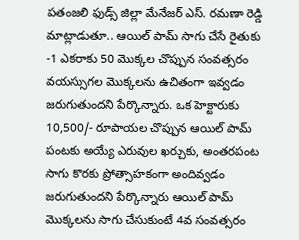పతంజలి ఫుడ్స్ జిల్లా మేనేజర్ ఎస్. రమణా రెడ్డి మాట్లాడుతూ.. ఆయిల్ పామ్ సాగు చేసే రైతుకు -1 ఎకరాకు 50 మొక్కల చొప్పున సంవత్సరం వయస్సుగల మొక్కలను ఉచితంగా ఇవ్వడం జరుగుతుందని పేర్కొన్నారు. ఒక హెక్టారుకు 10,500/- రూపాయల చొప్పున ఆయిల్ పామ్ పంటకు అయ్యే ఎరువుల ఖర్చుకు, అంతరపంట సాగు కొరకు ప్రోత్సాహకంగా అందివ్వడం జరుగుతుందని పేర్కొన్నారు ఆయిల్ పామ్ మొక్కలను సాగు చేసుకుంటే 4వ సంవత్సరం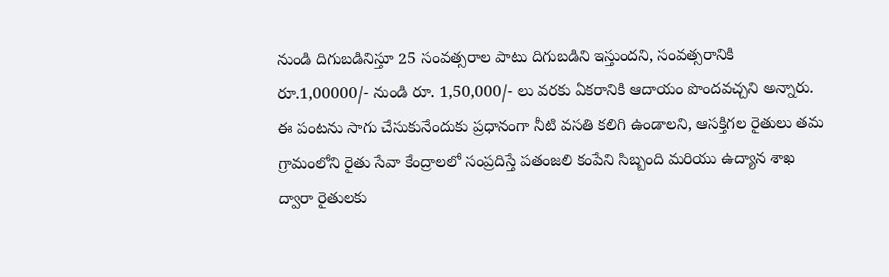నుండి దిగుబడినిస్తూ 25 సంవత్సరాల పాటు దిగుబడిని ఇస్తుందని, సంవత్సరానికి రూ.1,00000/- నుండి రూ. 1,50,000/- లు వరకు ఏకరానికి ఆదాయం పొందవచ్చని అన్నారు. ఈ పంటను సాగు చేసుకునేందుకు ప్రధానంగా నీటి వసతి కలిగి ఉండాలని, ఆసక్తిగల రైతులు తమ గ్రామంలోని రైతు సేవా కేంద్రాలలో సంప్రదిస్తే పతంజలి కంపేని సిబ్బంది మరియు ఉద్యాన శాఖ ద్వారా రైతులకు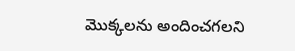మొక్కలను అందించగలని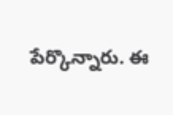పేర్కొన్నారు. ఈ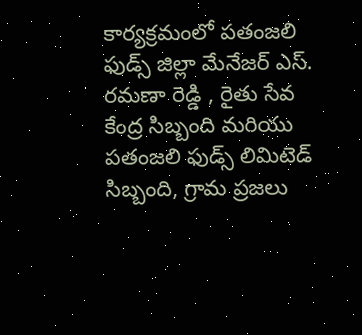కార్యక్రమంలో పతంజలి ఫుడ్స్ జిల్లా మేనేజర్ ఎస్. రమణా రెడ్డి , రైతు సేవ కేంద్ర సిబ్బంది మరియు పతంజలి ఫుడ్స్ లిమిటెడ్ సిబ్బంది, గ్రామ ప్రజలు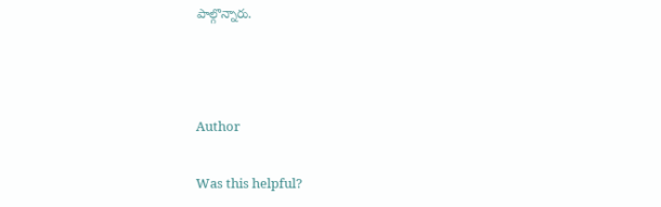పాల్గొన్నారు.



Author

Was this helpful?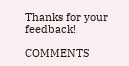Thanks for your feedback!

COMMENTS